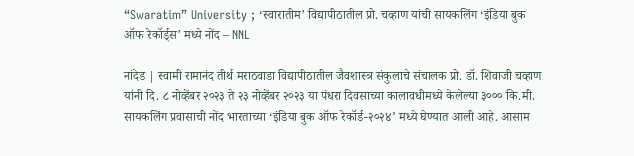“Swaratim” University ; ‘स्वारातीम’ विद्यापीठातील प्रो. चव्हाण यांची सायकलिंग ‘इंडिया बुक ऑफ रेकॉर्ड्स’ मध्ये नोंद – NNL

नांदेड | स्वामी रामानंद तीर्थ मराठवाडा विद्यापीठातील जैवशास्त्र संकुलाचे संचालक प्रो. डॉ. शिवाजी चव्हाण यांनी दि. ८ नोव्हेंबर २०२३ ते २३ नोव्हेंबर २०२३ या पंधरा दिवसाच्या कालावधीमध्ये केलेल्या ३००० कि.मी. सायकलिंग प्रवासाची नोंद भारताच्या ‘इंडिया बुक ऑफ रेकॉर्ड-२०२४’ मध्ये घेण्यात आली आहे. आसाम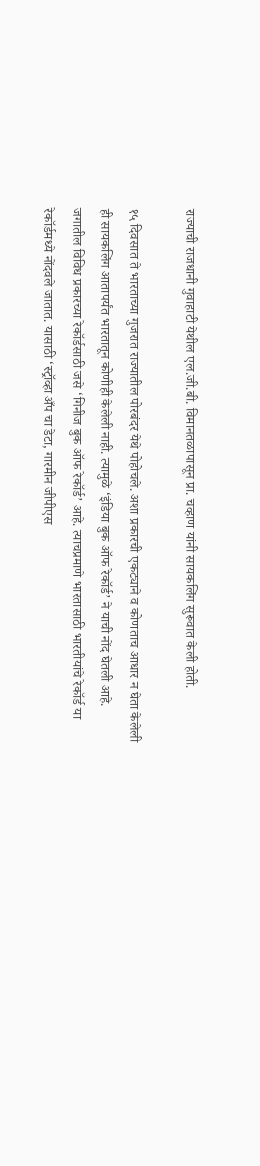राज्याची राजधानी गुवाहाटी येथील एल.जी.बी. विमानतळापासून प्रा. चव्हाण यांनी सायकलिंग सुरूवात केली होती.

१५ दिवसात ते भारताच्या गुजरात राज्यातील पोरबंदर येथे पोहोचले. अशा प्रकारची एकट्याने व कोणताच आधार न घेता केलेली ही सायकलिंग आतापर्यंत भारतातून कोणीही केलेली नाही. त्यामुळे ‘इंडिया बुक ऑफ रेकॉर्ड’ ने याची नोंद घेतली आहे. जगातील विविध प्रकारच्या रेकॉर्डसाठी जसे ‘गिनीज बुक ऑफ रेकॉर्ड’ आहे. त्याचप्रमाणे भारतासाठी भारतीयांचे रेकॉर्ड या रेकॉर्डमध्ये नोंदवले जातात. यासाठी ‘स्ट्रॉव्हा अँप चा डेटा, गारमीन जीपीएस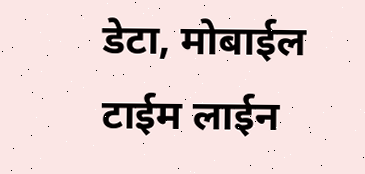डेटा, मोबाईल टाईम लाईन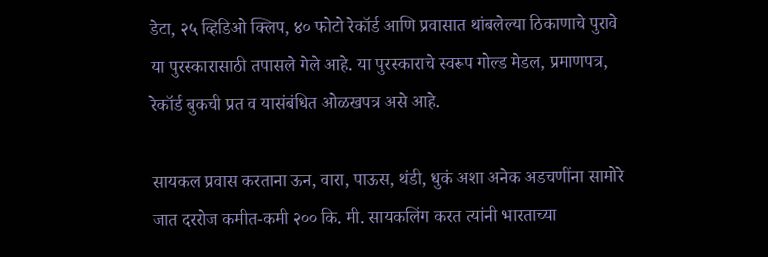डेटा, २५ व्हिडिओ क्लिप, ४० फोटो रेकॉर्ड आणि प्रवासात थांबलेल्या ठिकाणाचे पुरावे या पुरस्कारासाठी तपासले गेले आहे. या पुरस्काराचे स्वरूप गोल्ड मेडल, प्रमाणपत्र, रेकॉर्ड बुकची प्रत व यासंबंधित ओळखपत्र असे आहे.

सायकल प्रवास करताना ऊन, वारा, पाऊस, थंडी, धुकं अशा अनेक अडचणींना सामोरे जात दररोज कमीत-कमी २०० कि. मी. सायकलिंग करत त्यांनी भारताच्या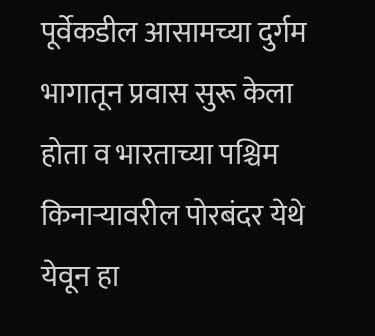पूर्वेकडील आसामच्या दुर्गम भागातून प्रवास सुरू केला होता व भारताच्या पश्चिम किनाऱ्यावरील पोरबंदर येथे येवून हा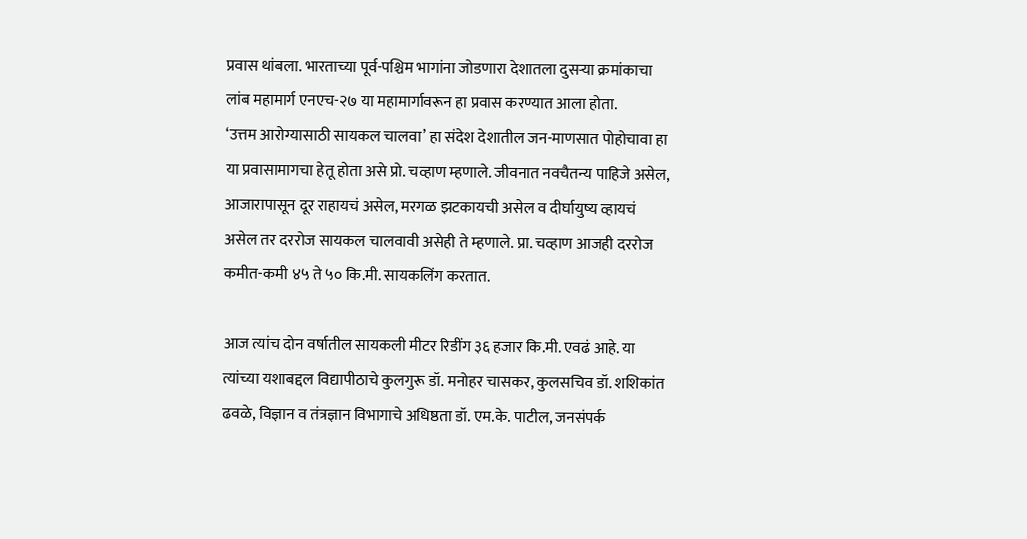प्रवास थांबला. भारताच्या पूर्व-पश्चिम भागांना जोडणारा देशातला दुसऱ्या क्रमांकाचा लांब महामार्ग एनएच-२७ या महामार्गावरून हा प्रवास करण्यात आला होता.
‘उत्तम आरोग्यासाठी सायकल चालवा’ हा संदेश देशातील जन-माणसात पोहोचावा हा या प्रवासामागचा हेतू होता असे प्रो. चव्हाण म्हणाले. जीवनात नवचैतन्य पाहिजे असेल, आजारापासून दूर राहायचं असेल, मरगळ झटकायची असेल व दीर्घायुष्य व्हायचं असेल तर दररोज सायकल चालवावी असेही ते म्हणाले. प्रा. चव्हाण आजही दररोज कमीत-कमी ४५ ते ५० कि.मी. सायकलिंग करतात.

आज त्यांच दोन वर्षातील सायकली मीटर रिडींग ३६ हजार कि.मी. एवढं आहे. या त्यांच्या यशाबद्दल विद्यापीठाचे कुलगुरू डॉ. मनोहर चासकर, कुलसचिव डॉ. शशिकांत ढवळे, विज्ञान व तंत्रज्ञान विभागाचे अधिष्ठता डॉ. एम.के. पाटील, जनसंपर्क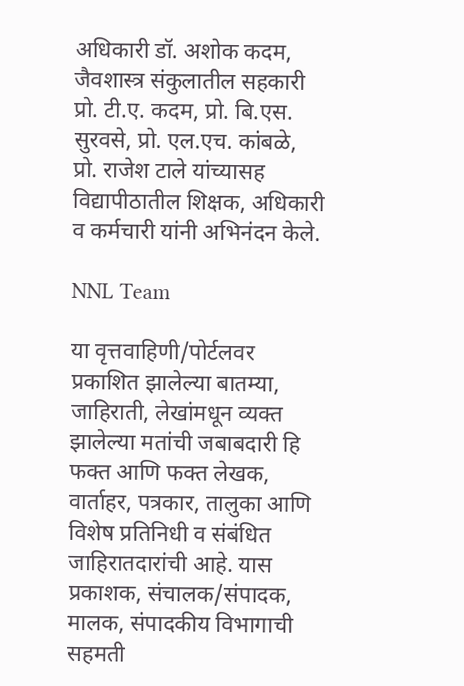अधिकारी डॉ. अशोक कदम, जैवशास्त्र संकुलातील सहकारी प्रो. टी.ए. कदम, प्रो. बि.एस. सुरवसे, प्रो. एल.एच. कांबळे, प्रो. राजेश टाले यांच्यासह विद्यापीठातील शिक्षक, अधिकारी व कर्मचारी यांनी अभिनंदन केले.

NNL Team

या वृत्तवाहिणी/पोर्टलवर प्रकाशित झालेल्या बातम्या, जाहिराती, लेखांमधून व्यक्त झालेल्या मतांची जबाबदारी हि फक्त आणि फक्त लेखक, वार्ताहर, पत्रकार, तालुका आणि विशेष प्रतिनिधी व संबंधित जाहिरातदारांची आहे. यास प्रकाशक, संचालक/संपादक, मालक, संपादकीय विभागाची सहमती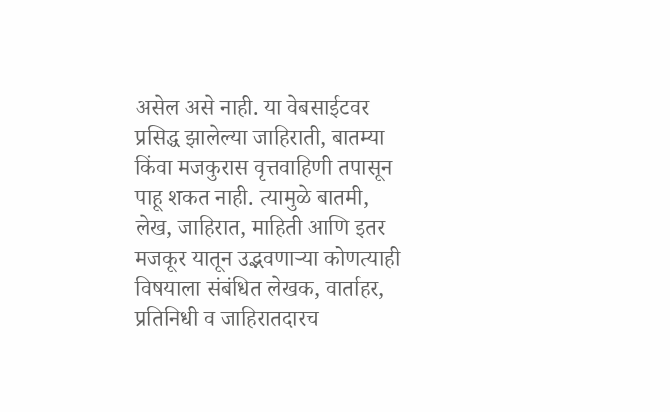असेल असे नाही. या वेबसाईटवर प्रसिद्ध झालेल्या जाहिराती, बातम्या किंवा मजकुरास वृत्तवाहिणी तपासून पाहू शकत नाही. त्यामुळे बातमी, लेख, जाहिरात, माहिती आणि इतर मजकूर यातून उद्भवणाऱ्या कोणत्याही विषयाला संबंधित लेखक, वार्ताहर, प्रतिनिधी व जाहिरातदारच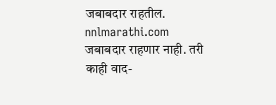जबाबदार राहतील. nnlmarathi.com जबाबदार राहणार नाही. तरी काही वाद-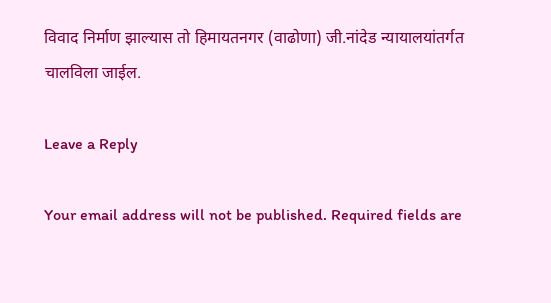विवाद निर्माण झाल्यास तो हिमायतनगर (वाढोणा) जी.नांदेड न्यायालयांतर्गत चालविला जाईल.

Leave a Reply

Your email address will not be published. Required fields are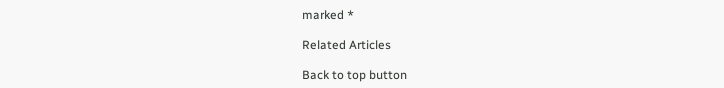marked *

Related Articles

Back to top button